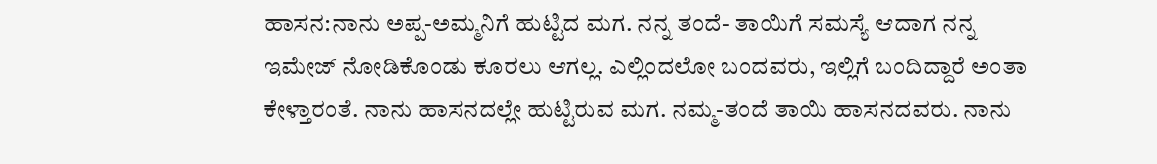ಹಾಸನ:ನಾನು ಅಪ್ಪ-ಅಮ್ಮನಿಗೆ ಹುಟ್ಟಿದ ಮಗ. ನನ್ನ ತಂದೆ- ತಾಯಿಗೆ ಸಮಸ್ಯೆ ಆದಾಗ ನನ್ನ‌ ಇಮೇಜ್ ನೋಡಿಕೊಂಡು ಕೂರಲು ಆಗಲ್ಲ. ಎಲ್ಲಿಂದಲೋ ಬಂದವರು, ಇಲ್ಲಿಗೆ ಬಂದಿದ್ದಾರೆ ಅಂತಾ ಕೇಳ್ತಾರಂತೆ. ನಾನು ಹಾಸನದಲ್ಲೇ ಹುಟ್ಟಿರುವ ಮಗ. ನಮ್ಮ-ತಂದೆ ತಾಯಿ ಹಾಸನದವರು. ನಾನು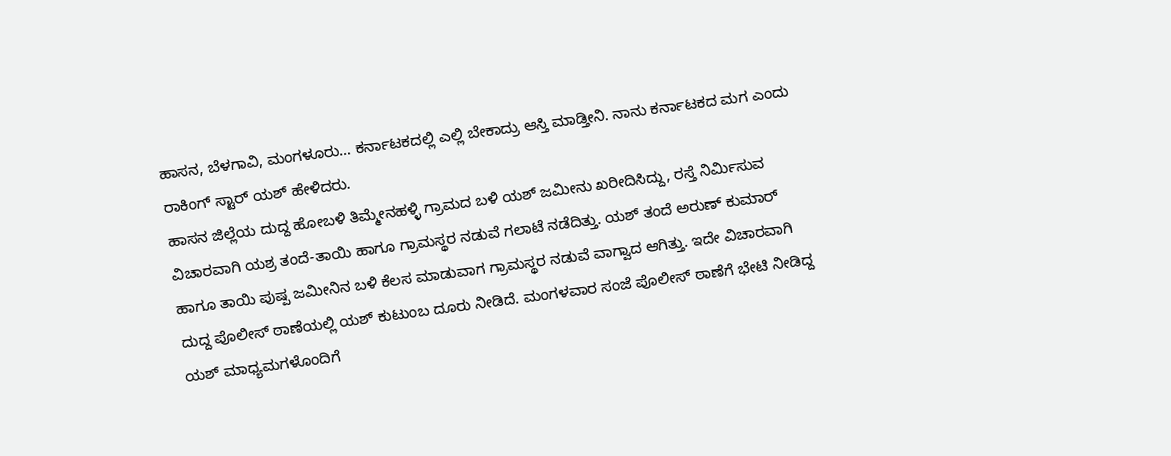ಹಾಸನ, ಬೆಳಗಾವಿ, ಮಂಗಳೂರು… ಕರ್ನಾಟಕದಲ್ಲಿ ಎಲ್ಲಿ ಬೇಕಾದ್ರು ಆಸ್ತಿ ಮಾಡ್ತೀನಿ. ನಾನು ಕರ್ನಾಟಕದ ಮಗ ಎಂದು ರಾಕಿಂಗ್ ಸ್ಟಾರ್ ಯಶ್ ಹೇಳಿದರು.
ಹಾಸನ ಜಿಲ್ಲೆಯ ದುದ್ದ ಹೋಬಳಿ ತಿಮ್ಮೇನಹಳ್ಳಿ ಗ್ರಾಮದ ಬಳಿ‌ ಯಶ್‌ ಜಮೀನು ಖರೀದಿಸಿದ್ದು, ರಸ್ತೆ ನಿರ್ಮಿಸುವ ವಿಚಾರವಾಗಿ ಯಶ್ರ ತಂದೆ-ತಾಯಿ ಹಾಗೂ ಗ್ರಾಮಸ್ಥರ ನಡುವೆ ಗಲಾಟೆ ನಡೆದಿತ್ತು. ಯಶ್ ತಂದೆ ಅರುಣ್ ಕುಮಾರ್‌ ಹಾಗೂ ತಾಯಿ ಪುಷ್ಪ ಜಮೀನಿನ ಬಳಿ ಕೆಲಸ ಮಾಡುವಾಗ ಗ್ರಾಮಸ್ಥರ ನಡುವೆ ವಾಗ್ವಾದ ಆಗಿತ್ತು. ಇದೇ ವಿಚಾರವಾಗಿ ದುದ್ದ ಪೊಲೀಸ್ ಠಾಣೆಯಲ್ಲಿ ಯಶ್ ಕುಟುಂಬ ದೂರು ನೀಡಿದೆ. ಮಂಗಳವಾರ ಸಂಜೆ ಪೊಲೀಸ್ ಠಾಣೆಗೆ ಭೇಟಿ ನೀಡಿದ್ದ ಯಶ್ ಮಾಧ್ಯಮಗಳೊಂದಿಗೆ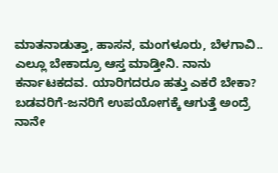ಮಾತನಾಡುತ್ತಾ, ಹಾಸನ, ಮಂಗಳೂರು, ಬೆಳಗಾವಿ.. ಎಲ್ಲೂ ಬೇಕಾದ್ರೂ ಆಸ್ತ ಮಾಡ್ತೀನಿ. ನಾನು ಕರ್ನಾಟಕದವ. ಯಾರಿಗದರೂ ಹತ್ತು ಎಕರೆ ಬೇಕಾ? ಬಡವರಿಗೆ-ಜನರಿಗೆ ಉಪಯೋಗಕ್ಕೆ ಆಗುತ್ತೆ ಅಂದ್ರೆ ನಾನೇ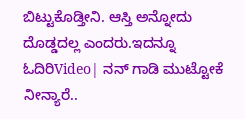ಬಿಟ್ಟುಕೊಡ್ತೀನಿ. ಆಸ್ತಿ ಅನ್ನೋದು ದೊಡ್ಡದಲ್ಲ ಎಂದರು.ಇದನ್ನೂ ಓದಿರಿVideo| ನನ್ ಗಾಡಿ ಮುಟ್ಟೋಕೆ ನೀನ್ಯಾರೆ..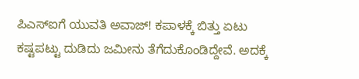ಪಿಎಸ್ಐಗೆ ಯುವತಿ ಅವಾಜ್! ಕಪಾಳಕ್ಕೆ ಬಿತ್ತು ಏಟು
ಕಷ್ಟಪಟ್ಟು ದುಡಿದು ಜಮೀನು ತೆಗೆದುಕೊಂಡಿದ್ದೇವೆ. ಅದಕ್ಕೆ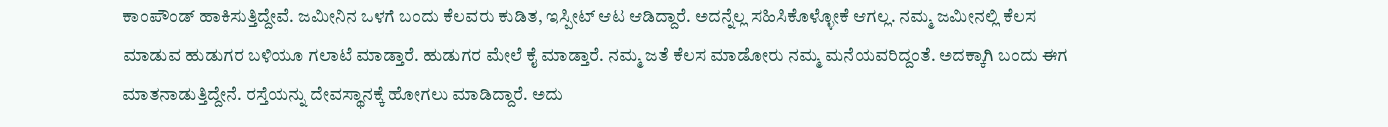ಕಾಂಪೌಂಡ್ ಹಾಕಿಸುತ್ತಿದ್ದೇವೆ. ಜಮೀನಿನ ಒಳಗೆ ಬಂದು ಕೆಲವರು ಕುಡಿತ, ಇಸ್ಪೀಟ್ ಆಟ ಆಡಿದ್ದಾರೆ. ಅದನ್ನೆಲ್ಲ ಸಹಿಸಿಕೊಳ್ಳೋಕೆ ಆಗಲ್ಲ. ನಮ್ಮ ಜಮೀನಲ್ಲಿ ಕೆಲಸ ಮಾಡುವ ಹುಡುಗರ ಬಳಿಯೂ ಗಲಾಟೆ ಮಾಡ್ತಾರೆ. ಹುಡುಗರ ಮೇಲೆ ಕೈ ಮಾಡ್ತಾರೆ. ನಮ್ಮ‌ ಜತೆ ಕೆಲಸ ಮಾಡೋರು ನಮ್ಮ ಮನೆಯವರಿದ್ದಂತೆ. ಅದಕ್ಕಾಗಿ ಬಂದು ಈಗ ಮಾತನಾಡುತ್ತಿದ್ದೇನೆ. ರಸ್ತೆಯನ್ನು ದೇವಸ್ಥಾನಕ್ಕೆ ಹೋಗಲು ಮಾಡಿದ್ದಾರೆ. ಅದು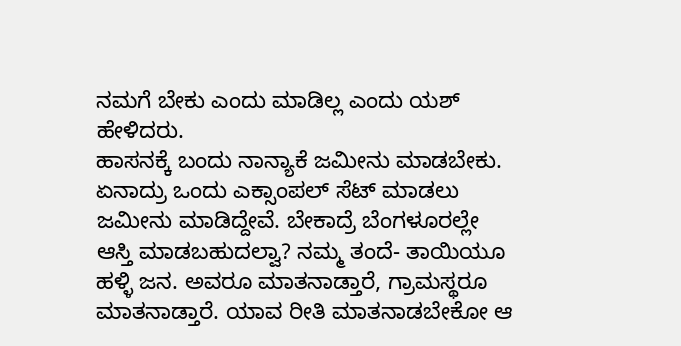ನಮಗೆ ಬೇಕು ಎಂದು ಮಾಡಿಲ್ಲ ಎಂದು ಯಶ್ ಹೇಳಿದರು.
ಹಾಸನಕ್ಕೆ ಬಂದು ನಾನ್ಯಾಕೆ ಜಮೀನು ಮಾಡಬೇಕು. ಏನಾದ್ರು ಒಂದು ಎಕ್ಸಾಂಪಲ್ ಸೆಟ್ ಮಾಡಲು ಜಮೀನು ಮಾಡಿದ್ದೇವೆ. ಬೇಕಾದ್ರೆ ಬೆಂಗಳೂರಲ್ಲೇ ಆಸ್ತಿ ಮಾಡಬಹುದಲ್ವಾ? ನಮ್ಮ ತಂದೆ- ತಾಯಿಯೂ ಹಳ್ಳಿ ಜನ. ಅವರೂ ಮಾತನಾಡ್ತಾರೆ, ಗ್ರಾಮಸ್ಥರೂ ಮಾತನಾಡ್ತಾರೆ. ಯಾವ ರೀತಿ ಮಾತನಾಡಬೇಕೋ ಆ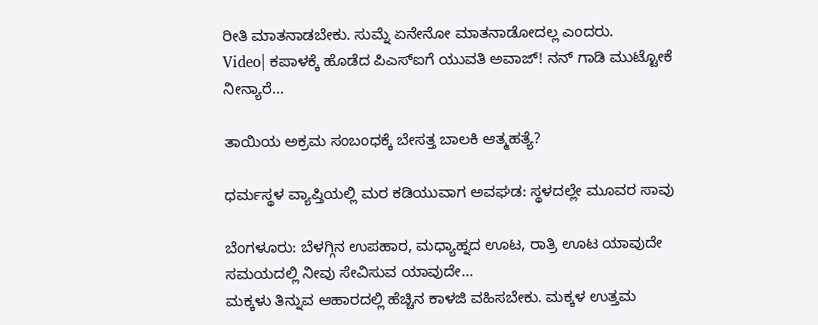ರೀತಿ ಮಾತನಾಡಬೇಕು. ಸುಮ್ನೆ ಏನೇನೋ ಮಾತನಾಡೋದಲ್ಲ ಎಂದರು.
Video| ಕಪಾಳಕ್ಕೆ ಹೊಡೆದ ಪಿಎಸ್ಐಗೆ ಯುವತಿ ಅವಾಜ್! ನನ್ ಗಾಡಿ ಮುಟ್ಟೋಕೆ ನೀನ್ಯಾರೆ…

ತಾಯಿಯ ಅಕ್ರಮ ಸಂಬಂಧಕ್ಕೆ ಬೇಸತ್ತ ಬಾಲಕಿ ಆತ್ಮಹತ್ಯೆ?

ಧರ್ಮಸ್ಥಳ ವ್ಯಾಪ್ತಿಯಲ್ಲಿ ಮರ ಕಡಿಯುವಾಗ ಅವಘಡ: ಸ್ಥಳದಲ್ಲೇ ಮೂವರ ಸಾವು

ಬೆಂಗಳೂರು: ಬೆಳಗ್ಗಿನ ಉಪಹಾರ, ಮಧ್ಯಾಹ್ನದ ಊಟ, ರಾತ್ರಿ ಊಟ ಯಾವುದೇ ಸಮಯದಲ್ಲಿ ನೀವು ಸೇವಿಸುವ ಯಾವುದೇ…
ಮಕ್ಕಳು ತಿನ್ನುವ ಆಹಾರದಲ್ಲಿ ಹೆಚ್ಚಿನ ಕಾಳಜಿ ವಹಿಸಬೇಕು. ಮಕ್ಕಳ ಉತ್ತಮ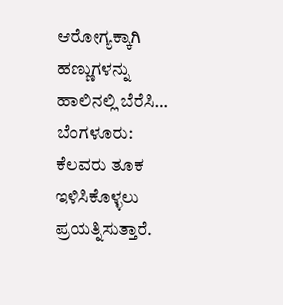ಆರೋಗ್ಯಕ್ಕಾಗಿ ಹಣ್ಣುಗಳನ್ನು ಹಾಲಿನಲ್ಲಿ ಬೆರೆಸಿ…
ಬೆಂಗಳೂರು: ಕೆಲವರು ತೂಕ ಇಳಿಸಿಕೊಳ್ಳಲು ಪ್ರಯತ್ನಿಸುತ್ತಾರೆ.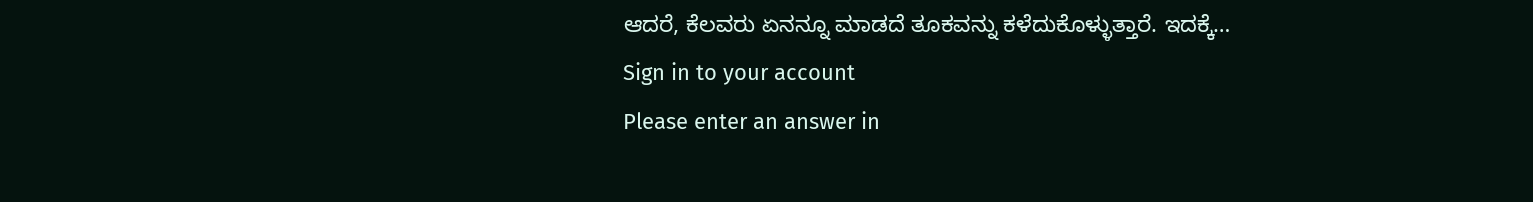ಆದರೆ, ಕೆಲವರು ಏನನ್ನೂ ಮಾಡದೆ ತೂಕವನ್ನು ಕಳೆದುಕೊಳ್ಳುತ್ತಾರೆ. ಇದಕ್ಕೆ…
Sign in to your account
Please enter an answer in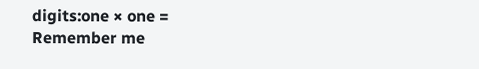digits:one × one =
Remember me